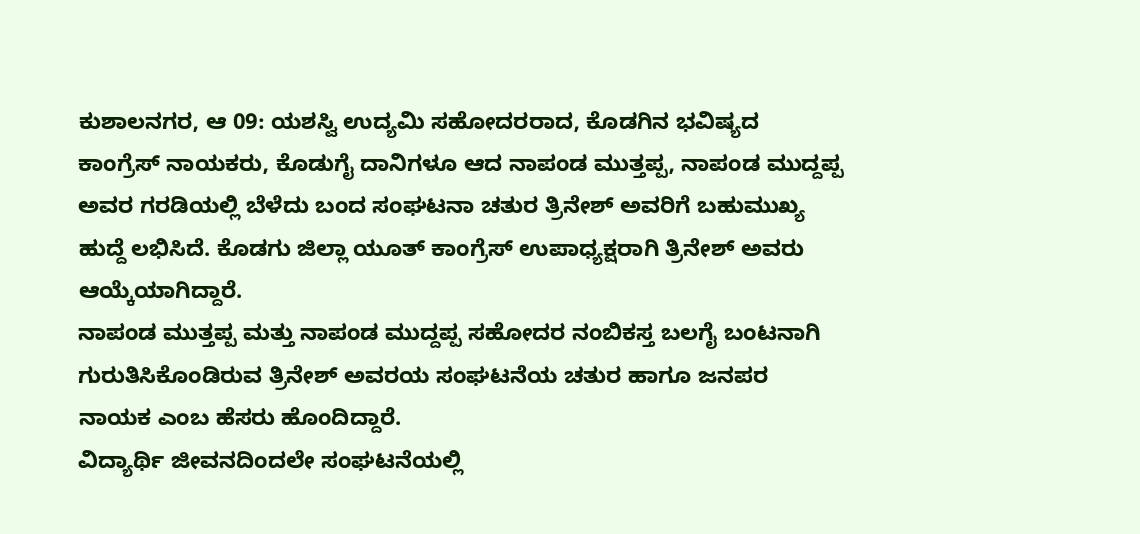ಕುಶಾಲನಗರ, ಆ 09: ಯಶಸ್ವಿ ಉದ್ಯಮಿ ಸಹೋದರರಾದ, ಕೊಡಗಿನ ಭವಿಷ್ಯದ ಕಾಂಗ್ರೆಸ್ ನಾಯಕರು, ಕೊಡುಗೈ ದಾನಿಗಳೂ ಆದ ನಾಪಂಡ ಮುತ್ತಪ್ಪ, ನಾಪಂಡ ಮುದ್ದಪ್ಪ ಅವರ ಗರಡಿಯಲ್ಲಿ ಬೆಳೆದು ಬಂದ ಸಂಘಟನಾ ಚತುರ ತ್ರಿನೇಶ್ ಅವರಿಗೆ ಬಹುಮುಖ್ಯ ಹುದ್ದೆ ಲಭಿಸಿದೆ. ಕೊಡಗು ಜಿಲ್ಲಾ ಯೂತ್ ಕಾಂಗ್ರೆಸ್ ಉಪಾಧ್ಯಕ್ಷರಾಗಿ ತ್ರಿನೇಶ್ ಅವರು ಆಯ್ಕೆಯಾಗಿದ್ದಾರೆ.
ನಾಪಂಡ ಮುತ್ತಪ್ಪ ಮತ್ತು ನಾಪಂಡ ಮುದ್ದಪ್ಪ ಸಹೋದರ ನಂಬಿಕಸ್ತ ಬಲಗೈ ಬಂಟನಾಗಿ ಗುರುತಿಸಿಕೊಂಡಿರುವ ತ್ರಿನೇಶ್ ಅವರಯ ಸಂಘಟನೆಯ ಚತುರ ಹಾಗೂ ಜನಪರ ನಾಯಕ ಎಂಬ ಹೆಸರು ಹೊಂದಿದ್ದಾರೆ.
ವಿದ್ಯಾರ್ಥಿ ಜೀವನದಿಂದಲೇ ಸಂಘಟನೆಯಲ್ಲಿ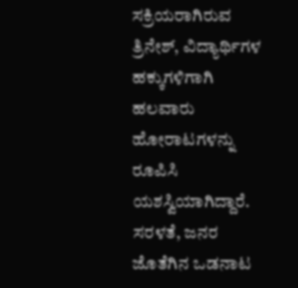ಸಕ್ರಿಯರಾಗಿರುವ ತ್ರಿನೇಶ್, ವಿದ್ಯಾರ್ಥಿಗಳ ಹಕ್ಕುಗಳಿಗಾಗಿ ಹಲವಾರು ಹೋರಾಟಗಳನ್ನು ರೂಪಿಸಿ ಯಶಸ್ವಿಯಾಗಿದ್ದಾರೆ. ಸರಳತೆ, ಜನರ ಜೊತೆಗಿನ ಒಡನಾಟ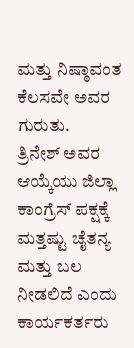ಮತ್ತು ನಿಷ್ಠಾವಂತ ಕೆಲಸವೇ ಅವರ ಗುರುತು.
ತ್ರಿನೇಶ್ ಅವರ ಆಯ್ಕೆಯು ಜಿಲ್ಲಾ ಕಾಂಗ್ರೆಸ್ ಪಕ್ಷಕ್ಕೆ ಮತ್ತಷ್ಟು ಚೈತನ್ಯ ಮತ್ತು ಬಲ ನೀಡಲಿದೆ ಎಂದು ಕಾರ್ಯಕರ್ತರು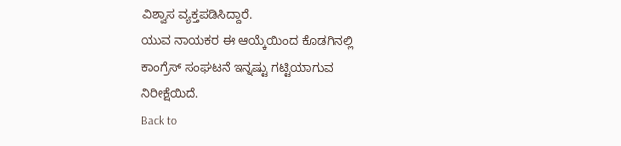ವಿಶ್ವಾಸ ವ್ಯಕ್ತಪಡಿಸಿದ್ದಾರೆ.
ಯುವ ನಾಯಕರ ಈ ಆಯ್ಕೆಯಿಂದ ಕೊಡಗಿನಲ್ಲಿ ಕಾಂಗ್ರೆಸ್ ಸಂಘಟನೆ ಇನ್ನಷ್ಟು ಗಟ್ಟಿಯಾಗುವ ನಿರೀಕ್ಷೆಯಿದೆ.
Back to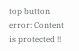top button
error: Content is protected !!